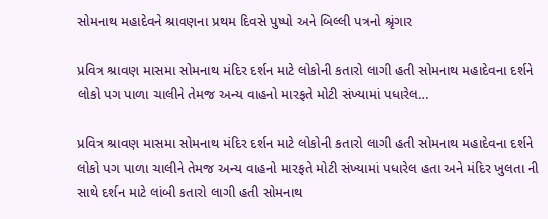સોમનાથ મહાદેવને શ્રાવણના પ્રથમ દિવસે પુષ્પો અને બિલ્લી પત્રનો શ્રૃંગાર

પ્રવિત્ર શ્રાવણ માસમા સોમનાથ મંદિર દર્શન માટે લોકોની કતારો લાગી હતી સોમનાથ મહાદેવના દર્શને લોકો પગ પાળા ચાલીને તેમજ અન્ય વાહનો મારફતે મોટી સંખ્યામાં પધારેલ…

પ્રવિત્ર શ્રાવણ માસમા સોમનાથ મંદિર દર્શન માટે લોકોની કતારો લાગી હતી સોમનાથ મહાદેવના દર્શને લોકો પગ પાળા ચાલીને તેમજ અન્ય વાહનો મારફતે મોટી સંખ્યામાં પધારેલ હતા અને મંદિર ખુલતા ની સાથે દર્શન માટે લાંબી કતારો લાગી હતી સોમનાથ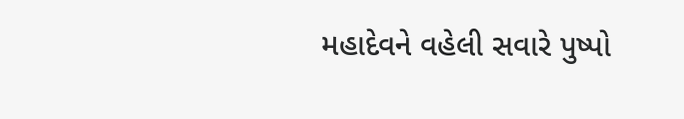મહાદેવને વહેલી સવારે પુષ્પો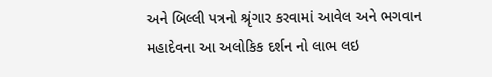અને બિલ્લી પત્રનો શ્રૃંગાર કરવામાં આવેલ અને ભગવાન મહાદેવના આ અલોકિક દર્શન નો લાભ લઇ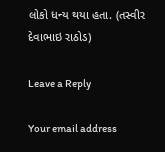લોકો ધન્ય થયા હતા. (તસ્વીર દેવાભાઇ રાઠોડ)

Leave a Reply

Your email address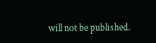will not be published.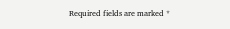Required fields are marked *